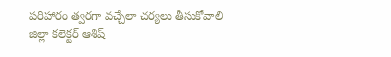పరిహారం త్వరగా వచ్చేలా చర్యలు తీసుకోవాలి
జిల్లా కలెక్టర్ ఆశిష్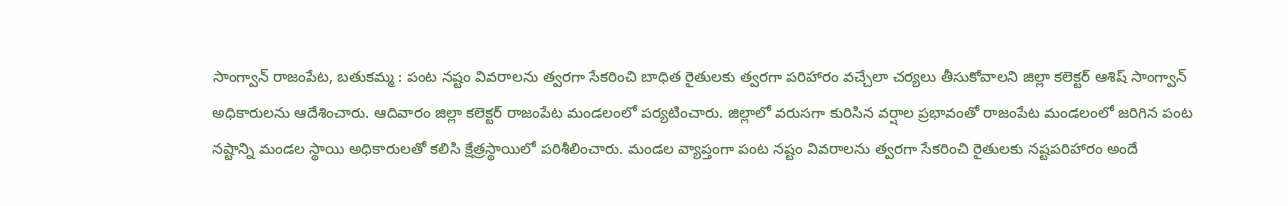సాంగ్వాన్ రాజంపేట, బతుకమ్మ : పంట నష్టం వివరాలను త్వరగా సేకరించి బాధిత రైతులకు త్వరగా పరిహారం వచ్చేలా చర్యలు తీసుకోవాలని జిల్లా కలెక్టర్ ఆశిష్ సాంగ్వాన్ అధికారులను ఆదేశించారు. ఆదివారం జిల్లా కలెక్టర్ రాజంపేట మండలంలో పర్యటించారు. జిల్లాలో వరుసగా కురిసిన వర్షాల ప్రభావంతో రాజంపేట మండలంలో జరిగిన పంట నష్టాన్ని మండల స్థాయి అధికారులతో కలిసి క్షేత్రస్థాయిలో పరిశీలించారు. మండల వ్యాప్తంగా పంట నష్టం వివరాలను త్వరగా సేకరించి రైతులకు నష్టపరిహారం అందే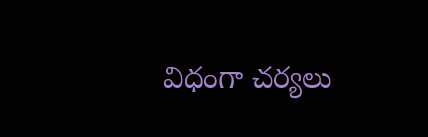విధంగా చర్యలు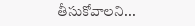తీసుకోవాలని...